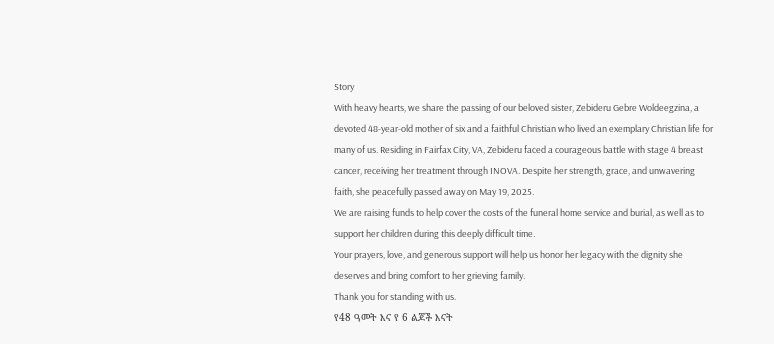Story
With heavy hearts, we share the passing of our beloved sister, Zebideru Gebre Woldeegzina, a devoted 48-year-old mother of six and a faithful Christian who lived an exemplary Christian life for many of us. Residing in Fairfax City, VA, Zebideru faced a courageous battle with stage 4 breast cancer, receiving her treatment through INOVA. Despite her strength, grace, and unwavering faith, she peacefully passed away on May 19, 2025.
We are raising funds to help cover the costs of the funeral home service and burial, as well as to support her children during this deeply difficult time.
Your prayers, love, and generous support will help us honor her legacy with the dignity she deserves and bring comfort to her grieving family.
Thank you for standing with us.
የ48 ዓመት እና የ 6 ልጆች እናት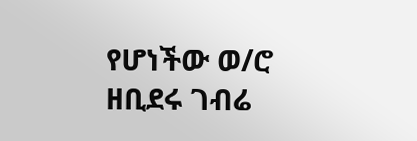የሆነችው ወ/ሮ ዘቢደሩ ገብሬ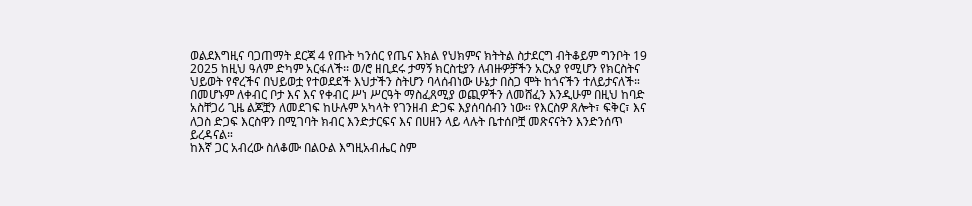ወልደእግዚና ባጋጠማት ደርጃ 4 የጡት ካንሰር የጤና እክል የህክምና ክትትል ስታደርግ ብትቆይም ግንቦት 19 2025 ከዚህ ዓለም ድካም አርፋለች፡፡ ወ/ሮ ዘቢደሩ ታማኝ ክርስቲያን ለብዙዎቻችን አርአያ የሚሆን የክርስትና ህይወት የኖረችና በህይወቷ የተወደደች እህታችን ስትሆን ባላሰብነው ሁኔታ በስጋ ሞት ከጎናችን ተለይታናለች።
በመሆኑም ለቀብር ቦታ እና እና የቀብር ሥነ ሥርዓት ማስፈጸሚያ ወጪዎችን ለመሸፈን እንዲሁም በዚህ ከባድ አስቸጋሪ ጊዜ ልጆቿን ለመደገፍ ከሁሉም አካላት የገንዘብ ድጋፍ እያሰባሰብን ነው። የእርስዎ ጸሎት፣ ፍቅር፣ እና ለጋስ ድጋፍ እርስዋን በሚገባት ክብር እንድታርፍና እና በሀዘን ላይ ላሉት ቤተሰቦቿ መጽናናትን እንድንሰጥ ይረዳናል።
ከእኛ ጋር አብረው ስለቆሙ በልዑል እግዚአብሔር ስም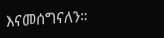እናመሰግናለን።